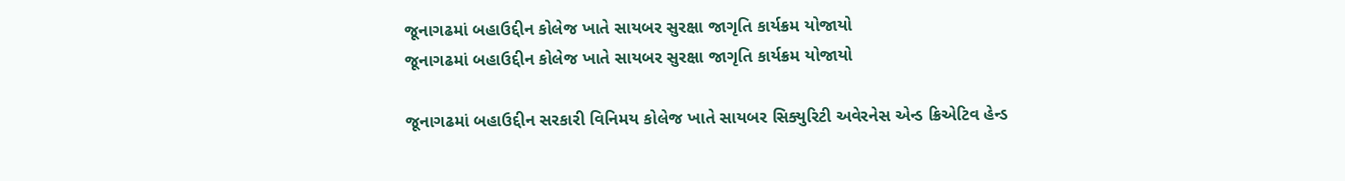જૂનાગઢમાં બહાઉદ્દીન કોલેજ ખાતે સાયબર સુરક્ષા જાગૃતિ કાર્યક્રમ યોજાયો
જૂનાગઢમાં બહાઉદ્દીન કોલેજ ખાતે સાયબર સુરક્ષા જાગૃતિ કાર્યક્રમ યોજાયો

જૂનાગઢમાં બહાઉદ્દીન સરકારી વિનિમય કોલેજ ખાતે સાયબર સિક્યુરિટી અવેરનેસ એન્ડ ક્રિએટિવ હેન્ડ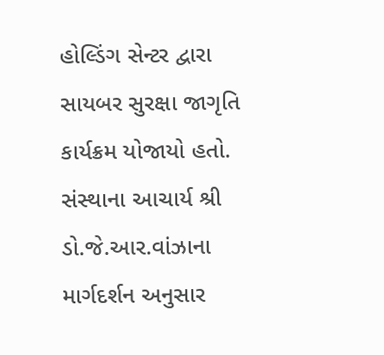હોલ્ડિંગ સેન્ટર દ્વારા સાયબર સુરક્ષા જાગૃતિ કાર્યક્રમ યોજાયો હતો. સંસ્થાના આચાર્ય શ્રી ડો.જે.આર.વાંઝાના માર્ગદર્શન અનુસાર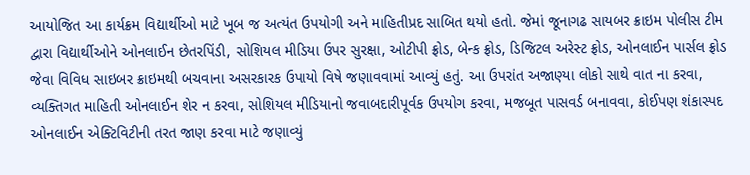આયોજિત આ કાર્યક્રમ વિદ્યાર્થીઓ માટે ખૂબ જ અત્યંત ઉપયોગી અને માહિતીપ્રદ સાબિત થયો હતો. જેમાં જૂનાગઢ સાયબર ક્રાઇમ પોલીસ ટીમ દ્વારા વિદ્યાર્થીઓને ઓનલાઈન છેતરપિંડી, સોશિયલ મીડિયા ઉપર સુરક્ષા, ઓટીપી ફ્રોડ, બેન્ક ફ્રોડ, ડિજિટલ અરેસ્ટ ફ્રોડ, ઓનલાઈન પાર્સલ ફ્રોડ જેવા વિવિધ સાઇબર ક્રાઇમથી બચવાના અસરકારક ઉપાયો વિષે જણાવવામાં આવ્યું હતું. આ ઉપરાંત અજાણ્યા લોકો સાથે વાત ના કરવા, વ્યક્તિગત માહિતી ઓનલાઈન શેર ન કરવા, સોશિયલ મીડિયાનો જવાબદારીપૂર્વક ઉપયોગ કરવા, મજબૂત પાસવર્ડ બનાવવા, કોઈપણ શંકાસ્પદ ઓનલાઈન એક્ટિવિટીની તરત જાણ કરવા માટે જણાવ્યું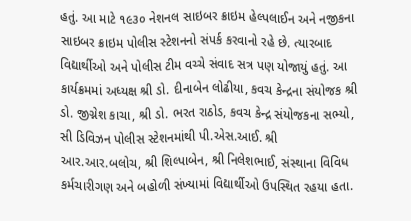હતું. આ માટે ૧૯૩૦ નેશનલ સાઇબર ક્રાઇમ હેલ્પલાઈન અને નજીકના સાઇબર ક્રાઇમ પોલીસ સ્ટેશનનો સંપર્ક કરવાનો રહે છે. ત્યારબાદ વિદ્યાર્થીઓ અને પોલીસ ટીમ વચ્ચે સંવાદ સત્ર પણ યોજાયું હતું. આ કાર્યક્રમમાં અધ્યક્ષ શ્રી ડો. દીનાબેન લોઢીયા, કવચ કેન્દ્રના સંયોજક શ્રી ડો. જીગ્નેશ કાચા, શ્રી ડો. ભરત રાઠોડ, કવચ કેન્દ્ર સંયોજકના સભ્યો, સી ડિવિઝન પોલીસ સ્ટેશનમાંથી પી.એસ.આઈ. શ્રી આર.આર.બલોચ, શ્રી શિલ્પાબેન, શ્રી નિલેશભાઈ, સંસ્થાના વિવિધ કર્મચારીગણ અને બહોળી સંખ્યામાં વિદ્યાર્થીઓ ઉપસ્થિત રહયા હતા.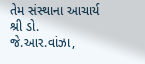તેમ સંસ્થાના આચાર્ય શ્રી ડો. જે.આર.વાંઝા,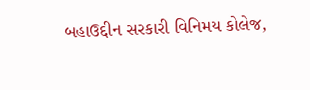બહાઉદ્દીન સરકારી વિનિમય કોલેજ,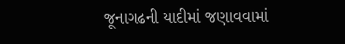જૂનાગઢની યાદીમાં જણાવવામાં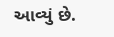આવ્યું છે.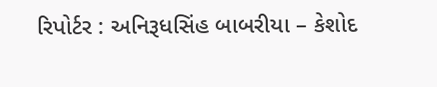રિપોર્ટર : અનિરૂધસિંહ બાબરીયા – કેશોદ